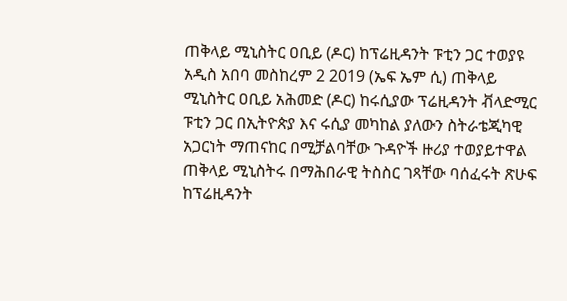ጠቅላይ ሚኒስትር ዐቢይ (ዶር) ከፕሬዚዳንት ፑቲን ጋር ተወያዩ
አዲስ አበባ መስከረም 2 2019 (ኤፍ ኤም ሲ) ጠቅላይ ሚኒስትር ዐቢይ አሕመድ (ዶር) ከሩሲያው ፕሬዚዳንት ቭላድሚር ፑቲን ጋር በኢትዮጵያ እና ሩሲያ መካከል ያለውን ስትራቴጂካዊ አጋርነት ማጠናከር በሚቻልባቸው ጉዳዮች ዙሪያ ተወያይተዋል ጠቅላይ ሚኒስትሩ በማሕበራዊ ትስስር ገጻቸው ባሰፈሩት ጽሁፍ ከፕሬዚዳንት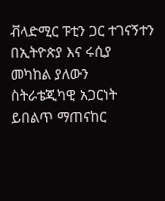ቭላድሚር ፑቲን ጋር ተገናኝተን በኢትዮጵያ እና ሩሲያ መካከል ያለውን ስትራቴጂካዊ አጋርነት ይበልጥ ማጠናከር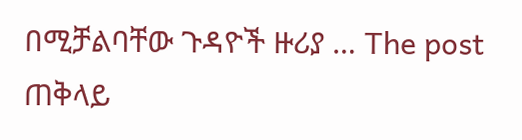በሚቻልባቸው ጉዳዮች ዙሪያ … The post ጠቅላይ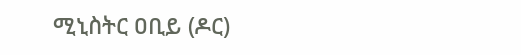ሚኒስትር ዐቢይ (ዶር)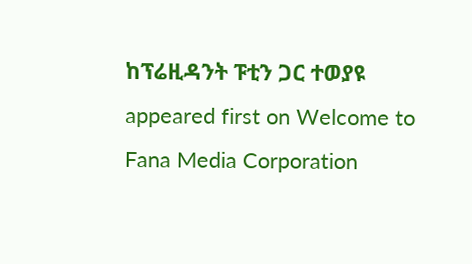ከፕሬዚዳንት ፑቲን ጋር ተወያዩ appeared first on Welcome to Fana Media Corporation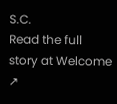S.C.
Read the full story at Welcome ↗